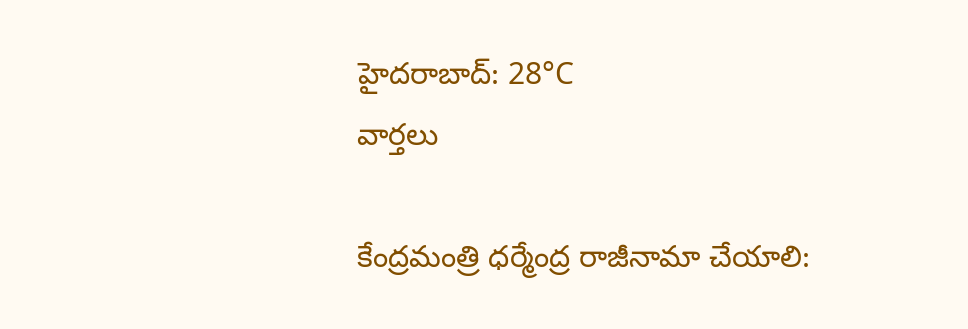హైదరాబాద్: 28°C
వార్తలు

కేంద్రమంత్రి ధర్మేంద్ర రాజీనామా చేయాలి: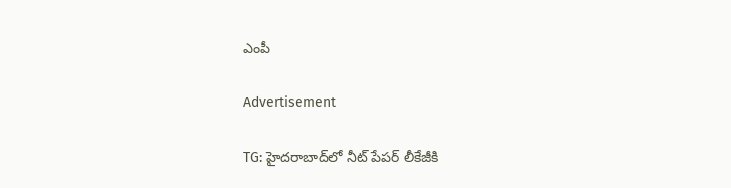ఎంపీ

Advertisement

TG: హైదరాబాద్‌లో నీట్ పేపర్ లీకేజీకి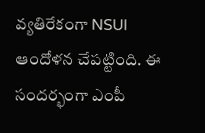వ్యతిరేకంగా NSUI ఆందోళన చేపట్టింది. ఈ సందర్భంగా ఎంపీ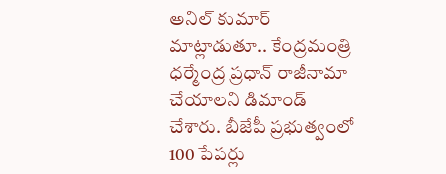అనిల్ కుమార్ మాట్లాడుతూ.. కేంద్రమంత్రి ధర్మేంద్ర ప్రధాన్ రాజీనామా చేయాలని డిమాండ్ చేశారు. బీజేపీ ప్రభుత్వంలో 100 పేపర్లు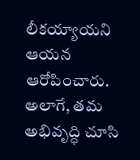లీకయ్యాయని ఆయన ఆరోపించారు. అలాగే, తమ అభివృద్ధి చూసి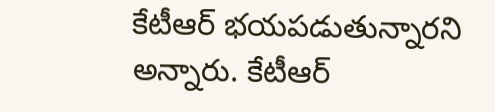కేటీఆర్ భయపడుతున్నారని అన్నారు. కేటీఆర్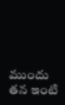ముందు తన ఇంటి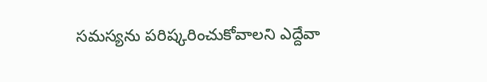సమస్యను పరిష్కరించుకోవాలని ఎద్దేవా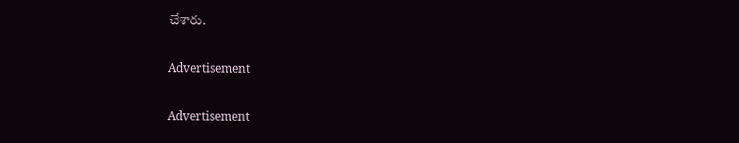చేశారు.

Advertisement

Advertisement